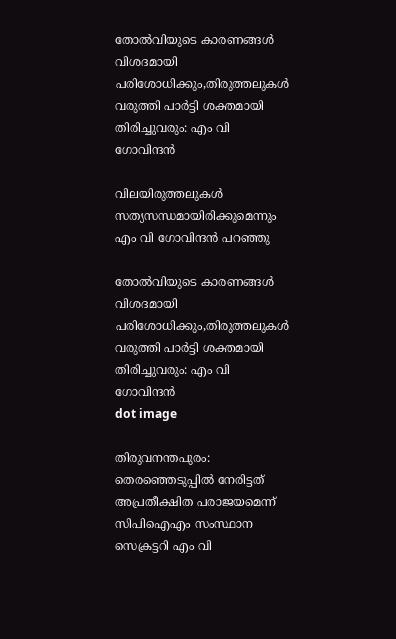തോല്‍വിയുടെ കാരണങ്ങൾ വിശദമായി പരിശോധിക്കും,തിരുത്തലുകൾ വരുത്തി പാര്‍ട്ടി ശക്തമായി തിരിച്ചുവരും: എം വി ഗോവിന്ദൻ

വിലയിരുത്തലുകള്‍ സത്യസന്ധമായിരിക്കുമെന്നും എം വി ഗോവിന്ദന്‍ പറഞ്ഞു

തോല്‍വിയുടെ കാരണങ്ങൾ വിശദമായി പരിശോധിക്കും,തിരുത്തലുകൾ വരുത്തി പാര്‍ട്ടി ശക്തമായി തിരിച്ചുവരും: എം വി ഗോവിന്ദൻ
dot image

തിരുവനന്തപുരം: തെരഞ്ഞെടുപ്പില്‍ നേരിട്ടത് അപ്രതീക്ഷിത പരാജയമെന്ന് സിപിഐഎം സംസ്ഥാന സെക്രട്ടറി എം വി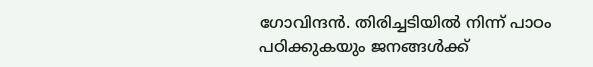ഗോവിന്ദന്‍. തിരിച്ചടിയില്‍ നിന്ന് പാഠം പഠിക്കുകയും ജനങ്ങള്‍ക്ക്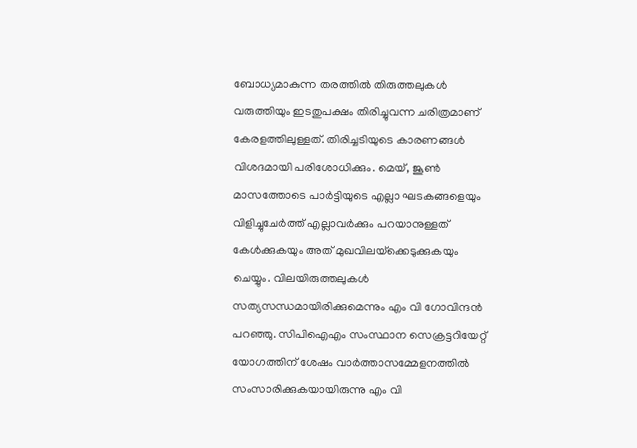ബോധ്യമാകുന്ന തരത്തില്‍ തിരുത്തലുകള്‍ വരുത്തിയും ഇടതുപക്ഷം തിരിച്ചുവന്ന ചരിത്രമാണ് കേരളത്തിലുള്ളത്. തിരിച്ചടിയുടെ കാരണങ്ങള്‍ വിശദമായി പരിശോധിക്കും. മെയ്, ജൂണ്‍ മാസത്തോടെ പാര്‍ട്ടിയുടെ എല്ലാ ഘടകങ്ങളെയും വിളിച്ചുചേര്‍ത്ത് എല്ലാവര്‍ക്കും പറയാനുള്ളത് കേള്‍ക്കുകയും അത് മുഖവിലയ്‌ക്കെടുക്കുകയും ചെയ്യും. വിലയിരുത്തലുകള്‍ സത്യസന്ധമായിരിക്കുമെന്നും എം വി ഗോവിന്ദന്‍ പറഞ്ഞു. സിപിഐഎം സംസ്ഥാന സെക്രട്ടറിയേറ്റ് യോഗത്തിന് ശേഷം വാര്‍ത്താസമ്മേളനത്തില്‍ സംസാരിക്കുകയായിരുന്നു എം വി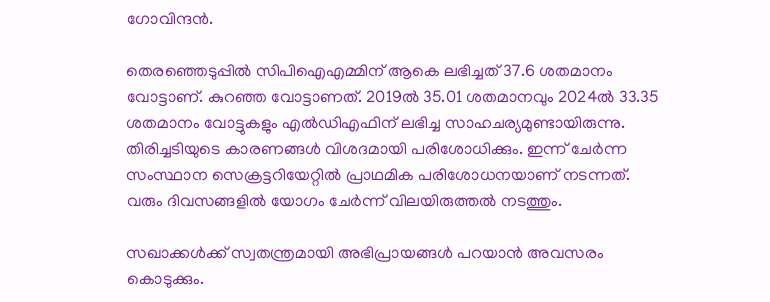ഗോവിന്ദന്‍.

തെരഞ്ഞെടുപ്പില്‍ സിപിഐഎമ്മിന് ആകെ ലഭിച്ചത് 37.6 ശതമാനം വോട്ടാണ്. കുറഞ്ഞ വോട്ടാണത്. 2019ല്‍ 35.01 ശതമാനവും 2024ല്‍ 33.35 ശതമാനം വോട്ടുകളും എല്‍ഡിഎഫിന് ലഭിച്ച സാഹചര്യമുണ്ടായിരുന്നു. തിരിച്ചടിയുടെ കാരണങ്ങള്‍ വിശദമായി പരിശോധിക്കും. ഇന്ന് ചേര്‍ന്ന സംസ്ഥാന സെക്രട്ടറിയേറ്റില്‍ പ്രാഥമിക പരിശോധനയാണ് നടന്നത്. വരും ദിവസങ്ങളില്‍ യോഗം ചേര്‍ന്ന് വിലയിരുത്തല്‍ നടത്തും.

സഖാക്കള്‍ക്ക് സ്വതന്ത്രമായി അഭിപ്രായങ്ങള്‍ പറയാന്‍ അവസരം കൊടുക്കും.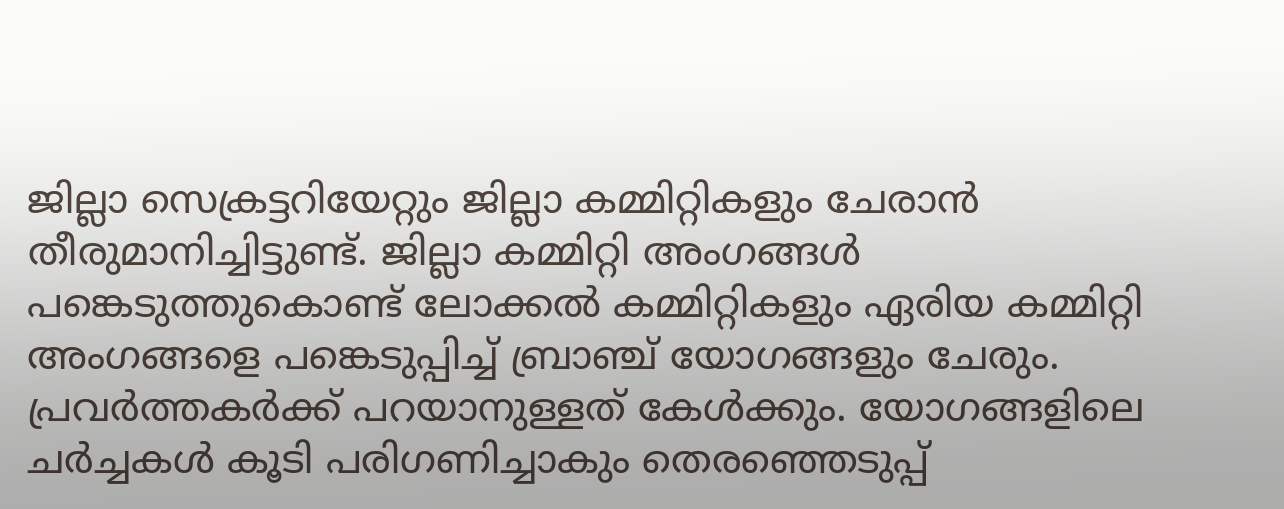ജില്ലാ സെക്രട്ടറിയേറ്റും ജില്ലാ കമ്മിറ്റികളും ചേരാന്‍ തീരുമാനിച്ചിട്ടുണ്ട്. ജില്ലാ കമ്മിറ്റി അംഗങ്ങള്‍ പങ്കെടുത്തുകൊണ്ട് ലോക്കല്‍ കമ്മിറ്റികളും ഏരിയ കമ്മിറ്റി അംഗങ്ങളെ പങ്കെടുപ്പിച്ച് ബ്രാഞ്ച് യോഗങ്ങളും ചേരും. പ്രവര്‍ത്തകര്‍ക്ക് പറയാനുള്ളത് കേള്‍ക്കും. യോഗങ്ങളിലെ ചര്‍ച്ചകള്‍ കൂടി പരിഗണിച്ചാകും തെരഞ്ഞെടുപ്പ്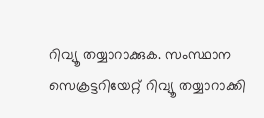റിവ്യൂ തയ്യാറാക്കുക. സംസ്ഥാന സെക്രട്ടറിയേറ്റ് റിവ്യൂ തയ്യാറാക്കി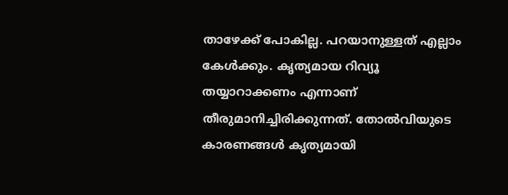താഴേക്ക് പോകില്ല. പറയാനുള്ളത് എല്ലാം കേള്‍ക്കും. കൃത്യമായ റിവ്യൂ തയ്യാറാക്കണം എന്നാണ് തീരുമാനിച്ചിരിക്കുന്നത്. തോല്‍വിയുടെ കാരണങ്ങള്‍ കൃത്യമായി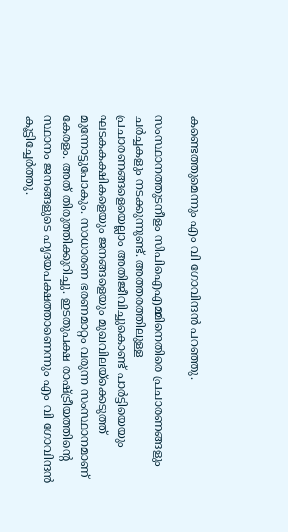കണ്ടെത്തുമെന്നും എം വി ഗോവിന്ദന്‍ പറഞ്ഞു.

സംസ്ഥാനത്തുടനീളം സിപിഐഎമ്മിനെതിരെ പ്രചാരണങ്ങളും ചര്‍ച്ചകളും നടക്കുന്നുണ്ട്. അത്തരത്തിലുള്ള പ്രചാരണങ്ങളെയെല്ലാം അതിജീവിച്ചുകൊണ്ട് പാര്‍ട്ടിയെയും ഘടകകക്ഷികളെയും ജനങ്ങളെയും മുഖവിലയ്‌ക്കെടുത്ത് മുന്നോട്ടുപോകും. സാധാരണ ഭരണമാറ്റം വരുന്ന സംസ്ഥാനമാണ് കേരളം. അത് തിരുത്തിക്കുറിച്ചു. ഇടതുപക്ഷ രാഷ്ട്രീയത്തിന്റെ സ്ഥാനം ജനങ്ങളുടെ ഹൃദയപക്ഷത്താണെന്നും എം വി ഗോവിന്ദന്‍ കൂട്ടിച്ചേര്‍ത്തു.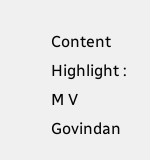Content Highlight : M V Govindan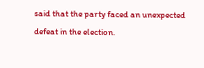said that the party faced an unexpected defeat in the election.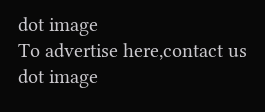dot image
To advertise here,contact us
dot image